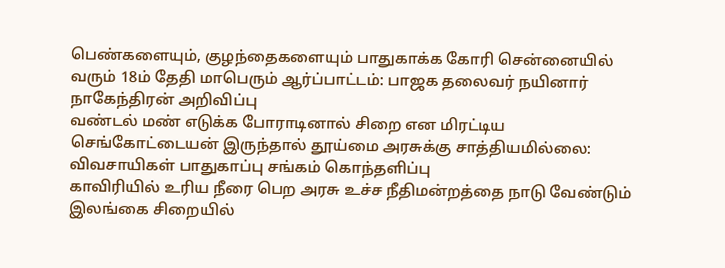பெண்களையும், குழந்தைகளையும் பாதுகாக்க கோரி சென்னையில் வரும் 18ம் தேதி மாபெரும் ஆர்ப்பாட்டம்: பாஜக தலைவர் நயினார் நாகேந்திரன் அறிவிப்பு
வண்டல் மண் எடுக்க போராடினால் சிறை என மிரட்டிய செங்கோட்டையன் இருந்தால் தூய்மை அரசுக்கு சாத்தியமில்லை: விவசாயிகள் பாதுகாப்பு சங்கம் கொந்தளிப்பு
காவிரியில் உரிய நீரை பெற அரசு உச்ச நீதிமன்றத்தை நாடு வேண்டும்
இலங்கை சிறையில்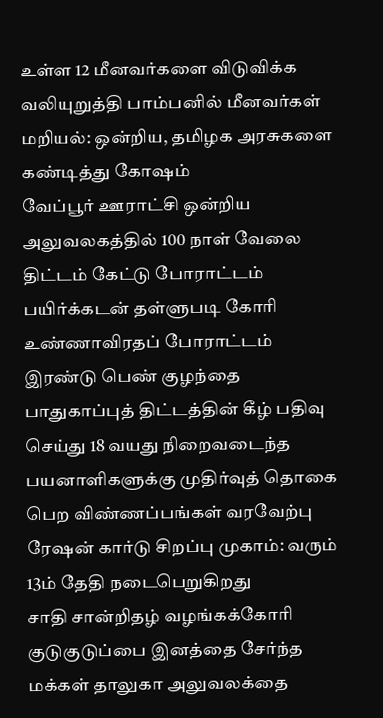உள்ள 12 மீனவர்களை விடுவிக்க வலியுறுத்தி பாம்பனில் மீனவர்கள் மறியல்: ஒன்றிய, தமிழக அரசுகளை கண்டித்து கோஷம்
வேப்பூர் ஊராட்சி ஒன்றிய அலுவலகத்தில் 100 நாள் வேலை திட்டம் கேட்டு போராட்டம்
பயிர்க்கடன் தள்ளுபடி கோரி உண்ணாவிரதப் போராட்டம்
இரண்டு பெண் குழந்தை பாதுகாப்புத் திட்டத்தின் கீழ் பதிவு செய்து 18 வயது நிறைவடைந்த பயனாளிகளுக்கு முதிர்வுத் தொகை பெற விண்ணப்பங்கள் வரவேற்பு
ரேஷன் கார்டு சிறப்பு முகாம்: வரும் 13ம் தேதி நடைபெறுகிறது
சாதி சான்றிதழ் வழங்கக்கோரி குடுகுடுப்பை இனத்தை சேர்ந்த மக்கள் தாலுகா அலுவலக்தை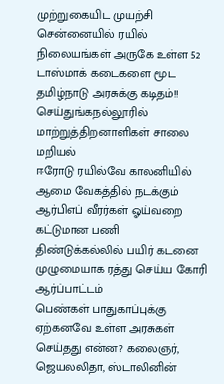முற்றுகையிட முயற்சி
சென்னையில் ரயில் நிலையங்கள் அருகே உள்ள 52 டாஸ்மாக் கடைகளை மூட தமிழ்நாடு அரசுக்கு கடிதம்!!
செய்துங்கநல்லூரில் மாற்றுத்திறனாளிகள் சாலை மறியல்
ஈரோடு ரயில்வே காலனியில் ஆமை வேகத்தில் நடக்கும் ஆர்பிஎப் வீரர்கள் ஓய்வறை கட்டுமான பணி
திண்டுக்கல்லில் பயிர் கடனை முழுமையாக ரத்து செய்ய கோரி ஆர்ப்பாட்டம்
பெண்கள் பாதுகாப்புக்கு ஏற்கனவே உள்ள அரசுகள் செய்தது என்ன? கலைஞர், ஜெயலலிதா, ஸ்டாலினின்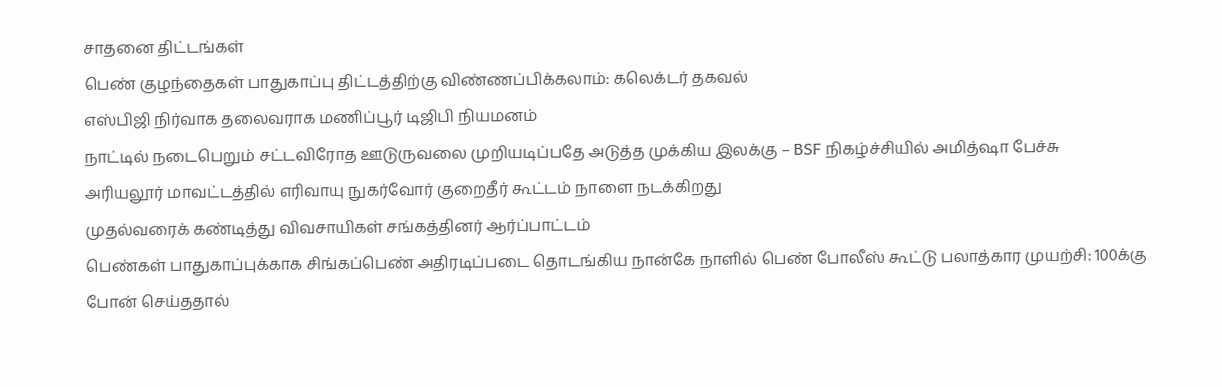சாதனை திட்டங்கள்
பெண் குழந்தைகள் பாதுகாப்பு திட்டத்திற்கு விண்ணப்பிக்கலாம்: கலெக்டர் தகவல்
எஸ்பிஜி நிர்வாக தலைவராக மணிப்பூர் டிஜிபி நியமனம்
நாட்டில் நடைபெறும் சட்டவிரோத ஊடுருவலை முறியடிப்பதே அடுத்த முக்கிய இலக்கு – BSF நிகழ்ச்சியில் அமித்ஷா பேச்சு
அரியலூர் மாவட்டத்தில் எரிவாயு நுகர்வோர் குறைதீர் கூட்டம் நாளை நடக்கிறது
முதல்வரைக் கண்டித்து விவசாயிகள் சங்கத்தினர் ஆர்ப்பாட்டம்
பெண்கள் பாதுகாப்புக்காக சிங்கப்பெண் அதிரடிப்படை தொடங்கிய நான்கே நாளில் பெண் போலீஸ் கூட்டு பலாத்கார முயற்சி: 100க்கு போன் செய்ததால்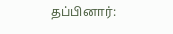தப்பினார்: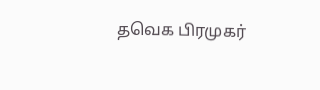தவெக பிரமுகர்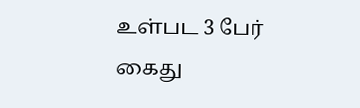உள்பட 3 பேர் கைது